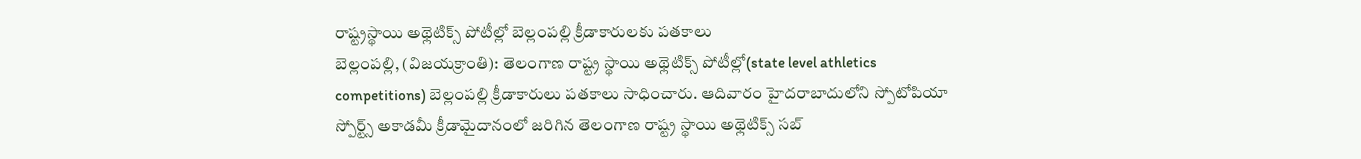రాష్ట్రస్థాయి అథ్లెటిక్స్ పోటీల్లో బెల్లంపల్లి క్రీడాకారులకు పతకాలు
బెల్లంపల్లి, (విజయక్రాంతి): తెలంగాణ రాష్ట్ర స్థాయి అథ్లెటిక్స్ పోటీల్లో(state level athletics competitions) బెల్లంపల్లి క్రీడాకారులు పతకాలు సాధించారు. ఆదివారం హైదరాబాదులోని స్పోటోపియా స్పోర్ట్స్ అకాడమీ క్రీడామైదానంలో జరిగిన తెలంగాణ రాష్ట్ర స్థాయి అథ్లెటిక్స్ సబ్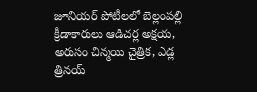జూనియర్ పోటీలలో బెల్లంపల్లి క్రీడాకారులు ఆడిచర్ల అక్షయ, అరుసం చిన్మయి చైత్రిక, ఎడ్ల త్రినయ్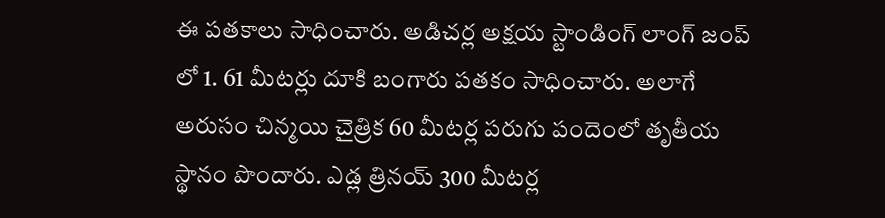ఈ పతకాలు సాధించారు. అడిచర్ల అక్షయ స్టాండింగ్ లాంగ్ జంప్ లో 1. 61 మీటర్లు దూకి బంగారు పతకం సాధించారు. అలాగే అరుసం చిన్మయి చైత్రిక 60 మీటర్ల పరుగు పందెంలో తృతీయ స్థానం పొందారు. ఎడ్ల త్రినయ్ 300 మీటర్ల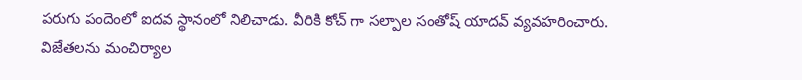పరుగు పందెంలో ఐదవ స్థానంలో నిలిచాడు. వీరికి కోచ్ గా సల్పాల సంతోష్ యాదవ్ వ్యవహరించారు. విజేతలను మంచిర్యాల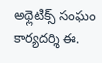అథ్లెటిక్స్ సంఘం కార్యదర్శి ఈ.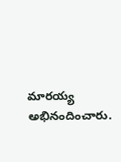మారయ్య అభినందించారు.